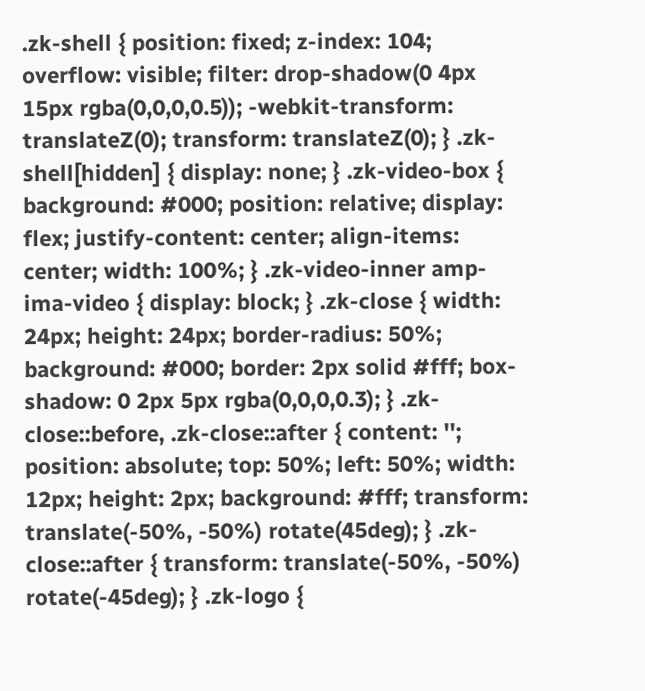.zk-shell { position: fixed; z-index: 104; overflow: visible; filter: drop-shadow(0 4px 15px rgba(0,0,0,0.5)); -webkit-transform: translateZ(0); transform: translateZ(0); } .zk-shell[hidden] { display: none; } .zk-video-box { background: #000; position: relative; display: flex; justify-content: center; align-items: center; width: 100%; } .zk-video-inner amp-ima-video { display: block; } .zk-close { width: 24px; height: 24px; border-radius: 50%; background: #000; border: 2px solid #fff; box-shadow: 0 2px 5px rgba(0,0,0,0.3); } .zk-close::before, .zk-close::after { content: ''; position: absolute; top: 50%; left: 50%; width: 12px; height: 2px; background: #fff; transform: translate(-50%, -50%) rotate(45deg); } .zk-close::after { transform: translate(-50%, -50%) rotate(-45deg); } .zk-logo {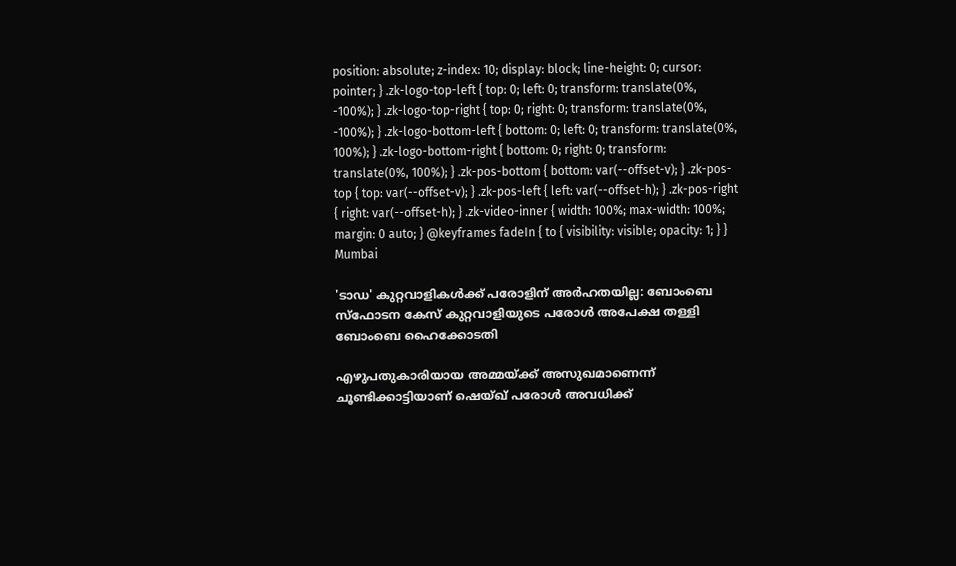position: absolute; z-index: 10; display: block; line-height: 0; cursor: pointer; } .zk-logo-top-left { top: 0; left: 0; transform: translate(0%, -100%); } .zk-logo-top-right { top: 0; right: 0; transform: translate(0%, -100%); } .zk-logo-bottom-left { bottom: 0; left: 0; transform: translate(0%, 100%); } .zk-logo-bottom-right { bottom: 0; right: 0; transform: translate(0%, 100%); } .zk-pos-bottom { bottom: var(--offset-v); } .zk-pos-top { top: var(--offset-v); } .zk-pos-left { left: var(--offset-h); } .zk-pos-right { right: var(--offset-h); } .zk-video-inner { width: 100%; max-width: 100%; margin: 0 auto; } @keyframes fadeIn { to { visibility: visible; opacity: 1; } }
Mumbai

'ടാഡ' കുറ്റവാളികൾക്ക് പരോളിന് അർഹതയില്ല: ബോംബെ സ്‌ഫോടന കേസ് കുറ്റവാളിയുടെ പരോൾ അപേക്ഷ തള്ളി ബോംബെ ഹൈക്കോടതി

എഴുപതുകാരിയായ അമ്മയ്ക്ക് അസുഖമാണെന്ന് ചൂണ്ടിക്കാട്ടിയാണ് ഷെയ്ഖ് പരോൾ അവധിക്ക്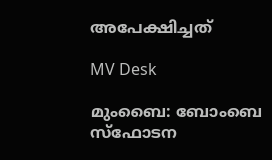അപേക്ഷിച്ചത്

MV Desk

മുംബൈ: ബോംബെ സ്‌ഫോടന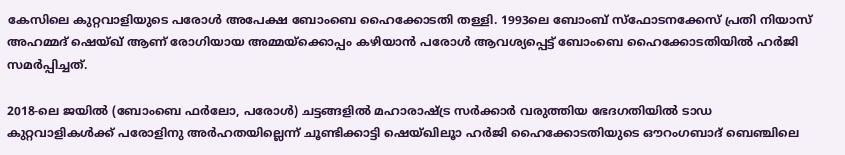കേസിലെ കുറ്റവാളിയുടെ പരോൾ അപേക്ഷ ബോംബെ ഹൈക്കോടതി തള്ളി. 1993ലെ ബോംബ് സ്‌ഫോടനക്കേസ് പ്രതി നിയാസ് അഹമ്മദ് ഷെയ്ഖ് ആണ് രോഗിയായ അമ്മയ്‌ക്കൊപ്പം കഴിയാൻ പരോൾ ആവശ്യപ്പെട്ട് ബോംബെ ഹൈക്കോടതിയിൽ ഹർജി സമർപ്പിച്ചത്.

2018-ലെ ജയിൽ (ബോംബെ ഫർലോ, പരോൾ) ചട്ടങ്ങളിൽ മഹാരാഷ്ട്ര സർക്കാർ വരുത്തിയ ഭേദഗതിയിൽ ടാഡ കുറ്റവാളികൾക്ക് പരോളിനു അർഹതയില്ലെന്ന് ചൂണ്ടിക്കാട്ടി ഷെയ്ഖിലൂാ ഹർജി ഹൈക്കോടതിയുടെ ഔറംഗബാദ് ബെഞ്ചിലെ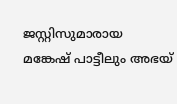ജസ്റ്റിസുമാരായ മങ്കേഷ് പാട്ടീലും അഭയ്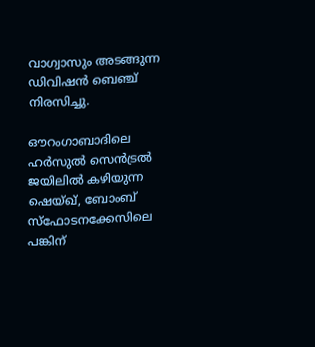വാഗ്വാസും അടങ്ങുന്ന ഡിവിഷൻ ബെഞ്ച് നിരസിച്ചു.

ഔറംഗാബാദിലെ ഹർസുൽ സെൻട്രൽ ജയിലിൽ കഴിയുന്ന ഷെയ്ഖ്, ബോംബ് സ്‌ഫോടനക്കേസിലെ പങ്കിന്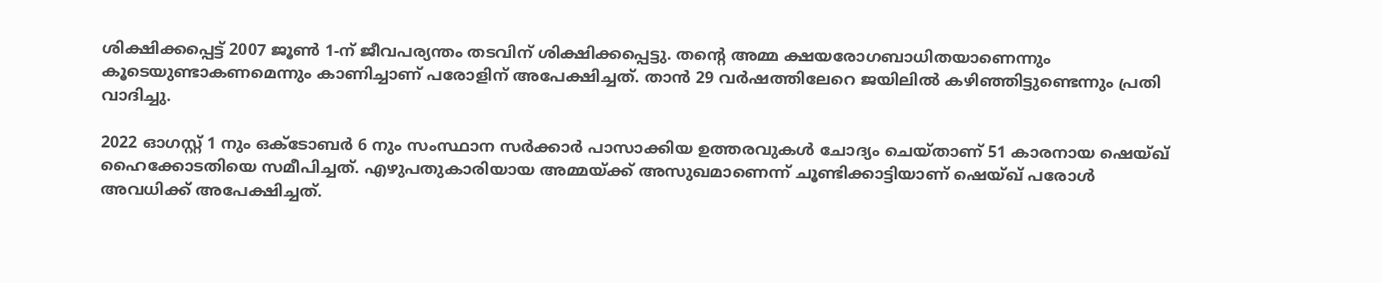ശിക്ഷിക്കപ്പെട്ട് 2007 ജൂൺ 1-ന് ജീവപര്യന്തം തടവിന് ശിക്ഷിക്കപ്പെട്ടു. തന്‍റെ അമ്മ ക്ഷയരോഗബാധിതയാണെന്നും കൂടെയുണ്ടാകണമെന്നും കാണിച്ചാണ് പരോളിന് അപേക്ഷിച്ചത്. താൻ 29 വർഷത്തിലേറെ ജയിലിൽ കഴിഞ്ഞിട്ടുണ്ടെന്നും പ്രതി വാദിച്ചു.

2022 ഓഗസ്റ്റ് 1 നും ഒക്ടോബർ 6 നും സംസ്ഥാന സർക്കാർ പാസാക്കിയ ഉത്തരവുകൾ ചോദ്യം ചെയ്താണ് 51 കാരനായ ഷെയ്ഖ് ഹൈക്കോടതിയെ സമീപിച്ചത്. എഴുപതുകാരിയായ അമ്മയ്ക്ക് അസുഖമാണെന്ന് ചൂണ്ടിക്കാട്ടിയാണ് ഷെയ്ഖ് പരോൾ അവധിക്ക് അപേക്ഷിച്ചത്.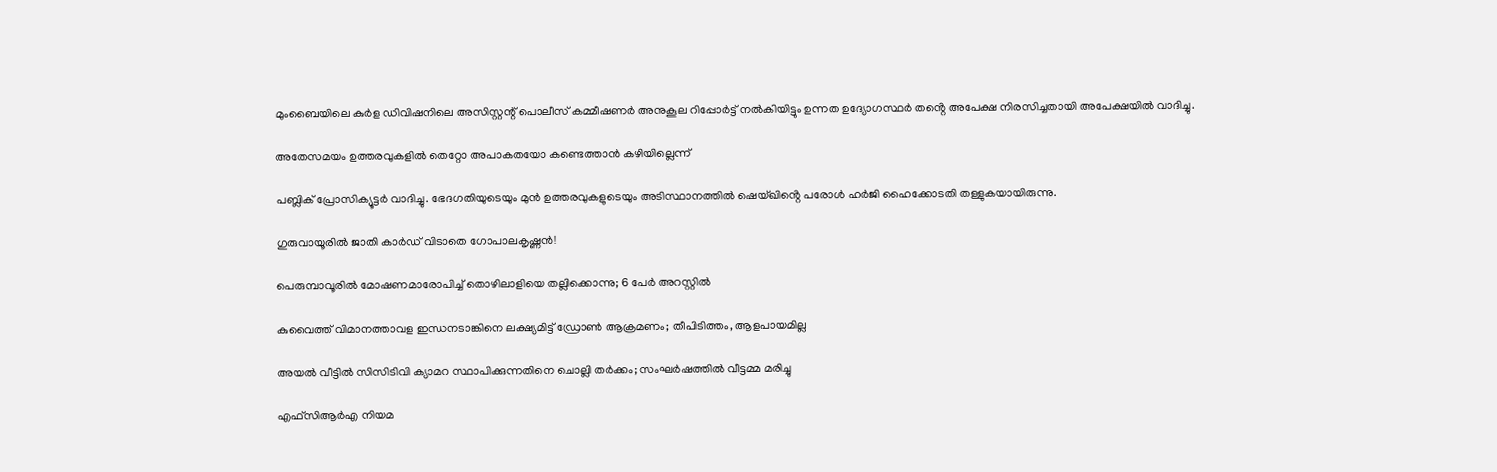മുംബൈയിലെ കുർള ഡിവിഷനിലെ അസിസ്റ്റന്റ് പൊലീസ് കമ്മീഷണർ അനുകൂല റിപ്പോർട്ട് നൽകിയിട്ടും ഉന്നത ഉദ്യോഗസ്ഥർ തൻ്റെ അപേക്ഷ നിരസിച്ചതായി അപേക്ഷയിൽ വാദിച്ചു.

അതേസമയം ഉത്തരവുകളിൽ തെറ്റോ അപാകതയോ കണ്ടെത്താൻ കഴിയില്ലെന്ന്

പബ്ലിക് പ്രോസിക്യൂട്ടർ വാദിച്ചു. ഭേദഗതിയുടെയും മുൻ ഉത്തരവുകളുടെയും അടിസ്ഥാനത്തിൽ ഷെയ്ഖിൻ്റെ പരോൾ ഹർജി ഹൈക്കോടതി തള്ളുകയായിരുന്നു.

ഗുരുവായൂരിൽ ജാതി കാർഡ് വിടാതെ ഗോപാലകൃഷ്ണൻ!

പെരുമ്പാവൂരിൽ മോഷണമാരോപിച്ച് തൊഴിലാളിയെ തല്ലിക്കൊന്നു; 6 പേർ അറസ്റ്റിൽ

കുവൈത്ത് വിമാനത്താവള ഇന്ധനടാങ്കിനെ ലക്ഷ്യമിട്ട് ഡ്രോൺ ആക്രമണം; തീപിടിത്തം, ആളപായമില്ല

അയൽ വീട്ടിൽ സിസിടിവി ക്യാമറ സ്ഥാപിക്കുന്നതിനെ ചൊല്ലി തർക്കം; സംഘർഷത്തിൽ വീട്ടമ്മ മരിച്ചു

എഫ്സിആർഎ നിയമ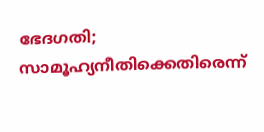ഭേദഗതി; സാമൂഹ്യനീതിക്കെതിരെന്ന്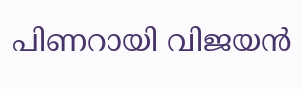പിണറായി വിജയൻ